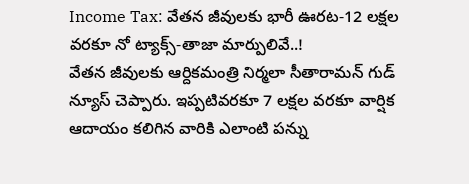Income Tax: వేతన జీవులకు భారీ ఊరట-12 లక్షల వరకూ నో ట్యాక్స్-తాజా మార్పులివే..!
వేతన జీవులకు ఆర్దికమంత్రి నిర్మలా సీతారామన్ గుడ్ న్యూస్ చెప్పారు. ఇప్పటివరకూ 7 లక్షల వరకూ వార్షిక ఆదాయం కలిగిన వారికి ఎలాంటి పన్ను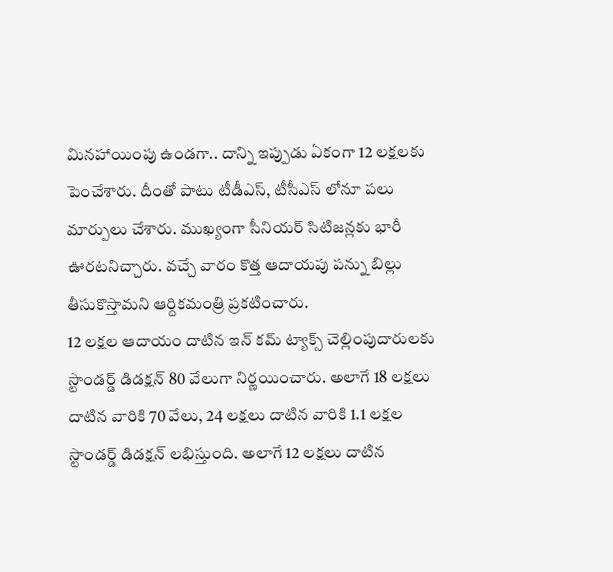మినహాయింపు ఉండగా.. దాన్ని ఇప్పుడు ఏకంగా 12 లక్షలకు పెంచేశారు. దీంతో పాటు టీడీఎస్, టీసీఎస్ లోనూ పలు మార్పులు చేశారు. ముఖ్యంగా సీనియర్ సిటిజన్లకు భారీ ఊరటనిచ్చారు. వచ్చే వారం కొత్త ఆదాయపు పన్ను బిల్లు తీసుకొస్తామని ఆర్దికమంత్రి ప్రకటించారు.
12 లక్షల ఆదాయం దాటిన ఇన్ కమ్ ట్యాక్స్ చెల్లింపుదారులకు స్టాండర్డ్ డిడక్షన్ 80 వేలుగా నిర్ణయించారు. అలాగే 18 లక్షలు దాటిన వారికి 70 వేలు, 24 లక్షలు దాటిన వారికి 1.1 లక్షల స్టాండర్డ్ డిడక్షన్ లభిస్తుంది. అలాగే 12 లక్షలు దాటిన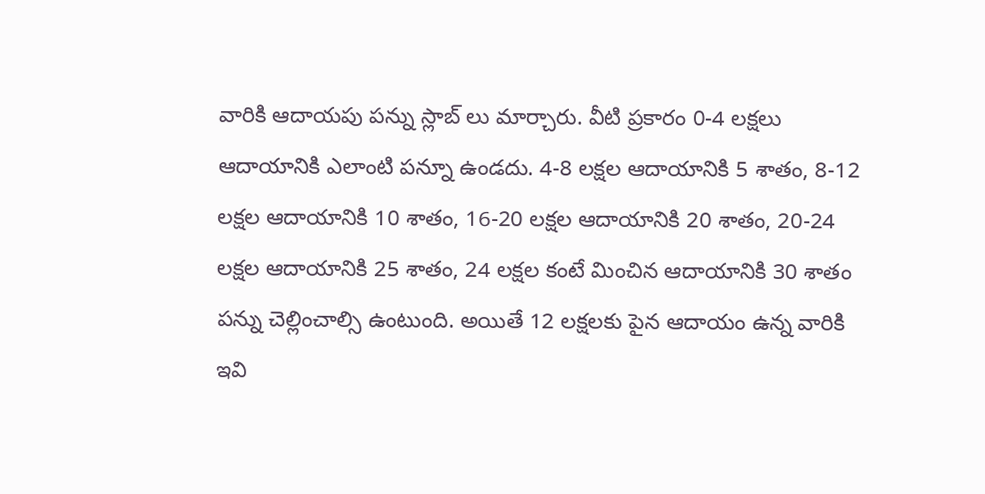వారికి ఆదాయపు పన్ను స్లాబ్ లు మార్చారు. వీటి ప్రకారం 0-4 లక్షలు ఆదాయానికి ఎలాంటి పన్నూ ఉండదు. 4-8 లక్షల ఆదాయానికి 5 శాతం, 8-12 లక్షల ఆదాయానికి 10 శాతం, 16-20 లక్షల ఆదాయానికి 20 శాతం, 20-24 లక్షల ఆదాయానికి 25 శాతం, 24 లక్షల కంటే మించిన ఆదాయానికి 30 శాతం పన్ను చెల్లించాల్సి ఉంటుంది. అయితే 12 లక్షలకు పైన ఆదాయం ఉన్న వారికి ఇవి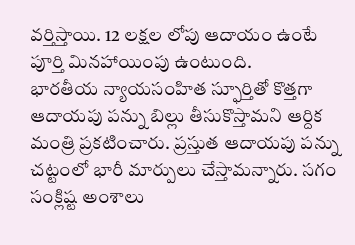వర్తిస్తాయి. 12 లక్షల లోపు ఆదాయం ఉంటే పూర్తి మినహాయింపు ఉంటుంది.
భారతీయ న్యాయసంహిత స్ఫూర్తితో కొత్తగా ఆదాయపు పన్ను బిల్లు తీసుకొస్తామని ఆర్దిక మంత్రి ప్రకటించారు. ప్రస్తుత ఆదాయపు పన్ను చట్టంలో భారీ మార్పులు చేస్తామన్నారు. సగం సంక్లిష్ట అంశాలు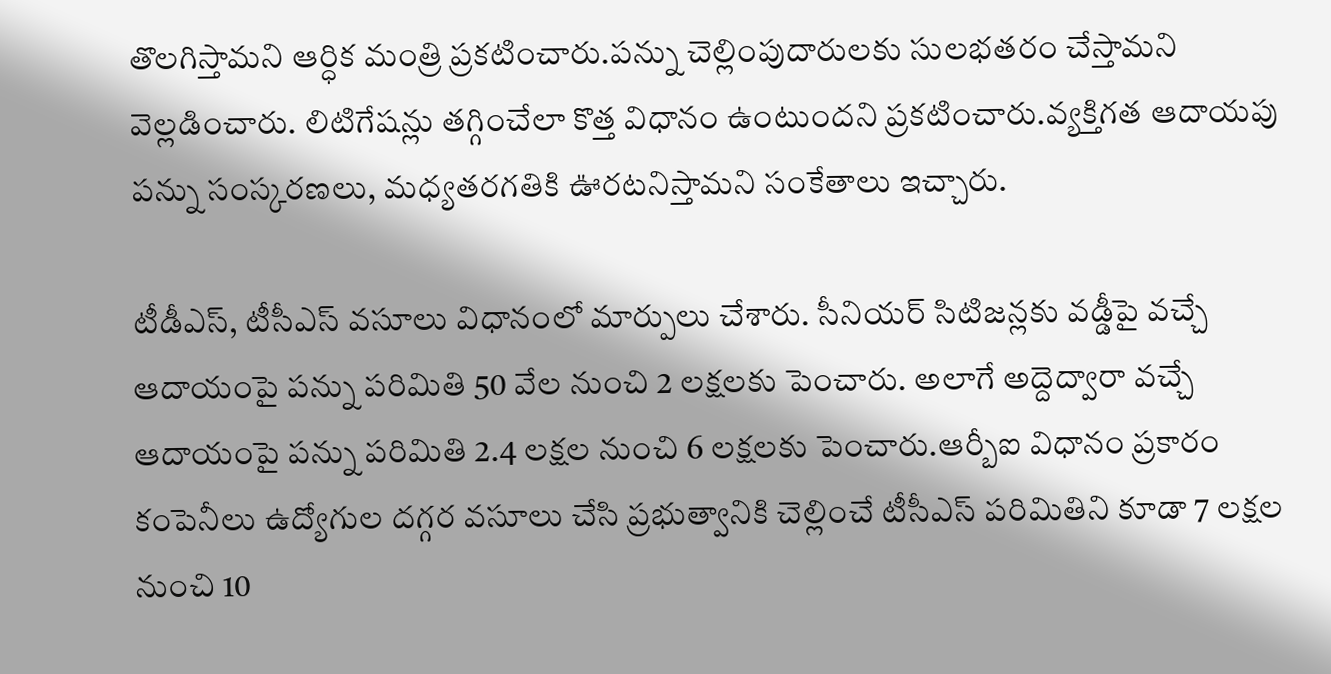తొలగిస్తామని ఆర్ధిక మంత్రి ప్రకటించారు.పన్ను చెల్లింపుదారులకు సులభతరం చేస్తామని వెల్లడించారు. లిటిగేషన్లు తగ్గించేలా కొత్త విధానం ఉంటుందని ప్రకటించారు.వ్యక్తిగత ఆదాయపు పన్ను సంస్కరణలు, మధ్యతరగతికి ఊరటనిస్తామని సంకేతాలు ఇచ్చారు.

టీడీఎస్, టీసీఎస్ వసూలు విధానంలో మార్పులు చేశారు. సీనియర్ సిటిజన్లకు వడ్డీపై వచ్చే ఆదాయంపై పన్ను పరిమితి 50 వేల నుంచి 2 లక్షలకు పెంచారు. అలాగే అద్దెద్వారా వచ్చే ఆదాయంపై పన్ను పరిమితి 2.4 లక్షల నుంచి 6 లక్షలకు పెంచారు.ఆర్బీఐ విధానం ప్రకారం కంపెనీలు ఉద్యోగుల దగ్గర వసూలు చేసి ప్రభుత్వానికి చెల్లించే టీసీఎస్ పరిమితిని కూడా 7 లక్షల నుంచి 10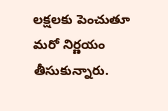లక్షలకు పెంచుతూ మరో నిర్ణయం తీసుకున్నారు.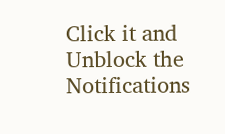Click it and Unblock the Notifications